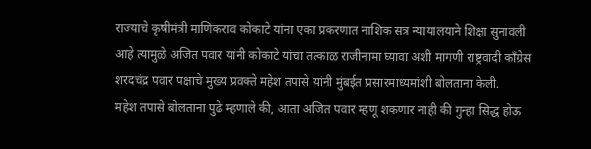राज्याचे कृषीमंत्री माणिकराव कोकाटे यांना एका प्रकरणात नाशिक सत्र न्यायालयाने शिक्षा सुनावली आहे त्यामुळे अजित पवार यांनी कोकाटे यांचा तत्काळ राजीनामा घ्यावा अशी मागणी राष्ट्रवादी काँग्रेस शरदचंद्र पवार पक्षाचे मुख्य प्रवक्ते महेश तपासे यांनी मुंबईत प्रसारमाध्यमांशी बोलताना केली.
महेश तपासे बोलताना पुढे म्हणाले की, आता अजित पवार म्हणू शकणार नाही की गुन्हा सिद्ध होऊ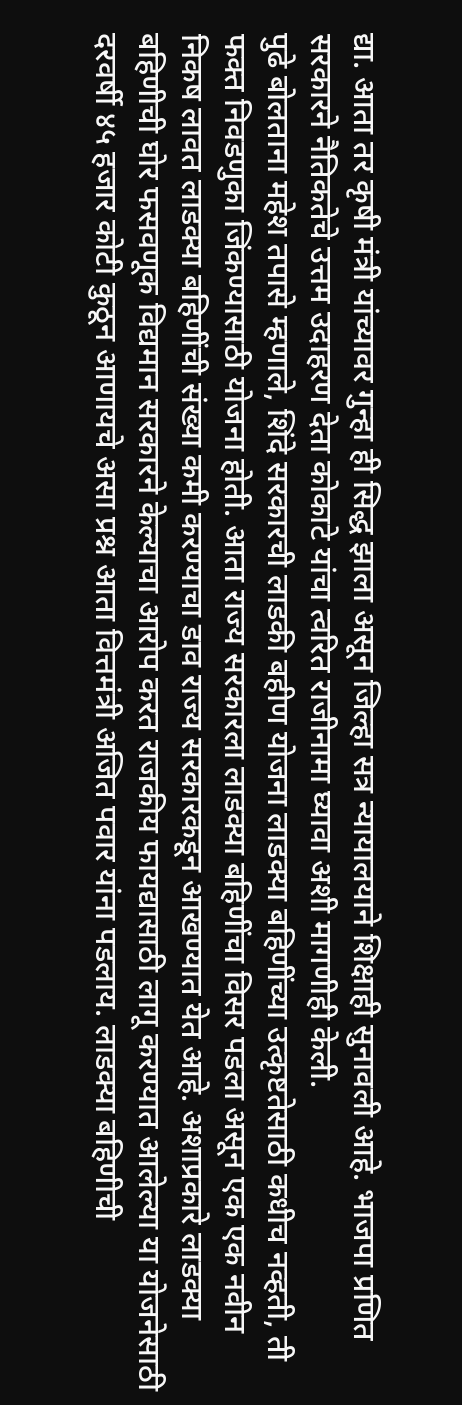द्या. आता तर कृषी मंत्री यांच्यावर गुन्हा ही सिद्ध झाला असून जिल्हा सत्र न्यायालयाने शिक्षाही सुनावली आहे. भाजपा प्रणित सरकारने नैतिकतेचे उत्तम उदाहरण देता कोकाटे यांचा त्वरित राजीनामा घ्यावा अशी मागणीही केली.
पुढे बोलताना महेश तपासे म्हणाले, शिंदे सरकारची लाडकी बहीण योजना लाडक्या बहिणींच्या उत्कृष्टतेसाठी कधीच नव्हती, ती फक्त निवडणुका जिंकण्यासाठी योजना होती. आता राज्य सरकारला लाडक्या बहिणींचा विसर पडला असून एक एक नवीन निकष लावत लाडक्या बहिणींची संख्या कमी करण्याचा डाव राज्य सरकारकडून आखण्यात येत आहे. अशाप्रकारे लाडक्या बहिणीची घोर फसवणूक विद्यमान सरकारने केल्याचा आरोप करत राजकीय फायद्यासाठी लागू करण्यात आलेल्या या योजनेसाठी दरवर्षी ४५ हजार कोटी कुठून आणायचे असा प्रश्न आता वित्तमंत्री अजित पवार यांना पडलाय. लाडक्या बहिणीची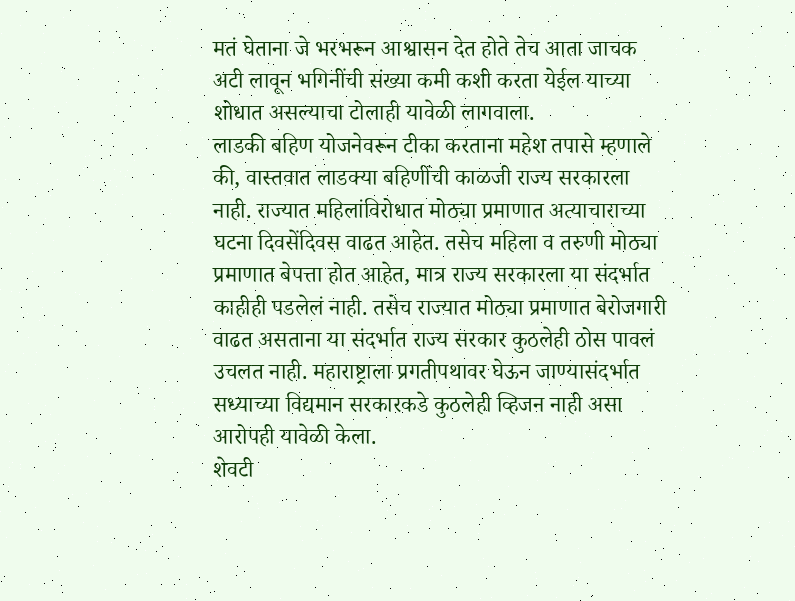मतं घेताना जे भरभरून आश्वासन देत होते तेच आता जाचक अटी लावून भगिनींची संख्या कमी कशी करता येईल याच्या शोधात असल्याचा टोलाही यावेळी लागवाला.
लाडकी बहिण योजनेवरून टीका करताना महेश तपासे म्हणाले की, वास्तवात लाडक्या बहिणींची काळजी राज्य सरकारला नाही. राज्यात महिलांविरोधात मोठ्या प्रमाणात अत्याचाराच्या घटना दिवसेंदिवस वाढत आहेत. तसेच महिला व तरुणी मोठ्या प्रमाणात बेपत्ता होत आहेत, मात्र राज्य सरकारला या संदर्भात काहीही पडलेलं नाही. तसेच राज्यात मोठ्या प्रमाणात बेरोजगारी वाढत असताना या संदर्भात राज्य सरकार कुठलेही ठोस पावलं उचलत नाही. महाराष्ट्राला प्रगतीपथावर घेऊन जाण्यासंदर्भात सध्याच्या विद्यमान सरकारकडे कुठलेही व्हिजन नाही असा आरोपही यावेळी केला.
शेवटी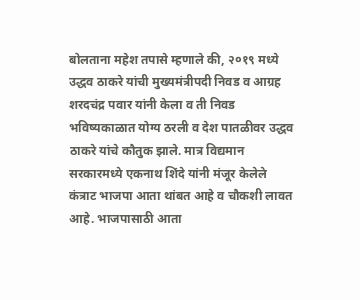बोलताना महेश तपासे म्हणाले की, २०१९ मध्ये उद्धव ठाकरे यांची मुख्यमंत्रीपदी निवड व आग्रह शरदचंद्र पवार यांनी केला व ती निवड भविष्यकाळात योग्य ठरली व देश पातळीवर उद्धव ठाकरे यांचे कौतुक झाले. मात्र विद्यमान सरकारमध्ये एकनाथ शिंदे यांनी मंजूर केलेले कंत्राट भाजपा आता थांबत आहे व चौकशी लावत आहे. भाजपासाठी आता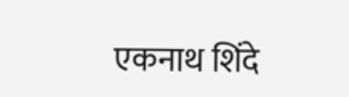एकनाथ शिंदे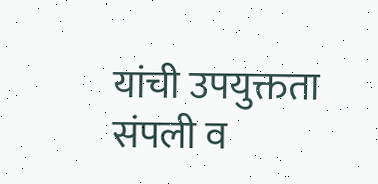यांची उपयुक्तता संपली व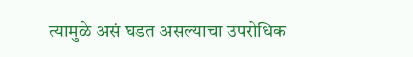त्यामुळे असं घडत असल्याचा उपरोधिक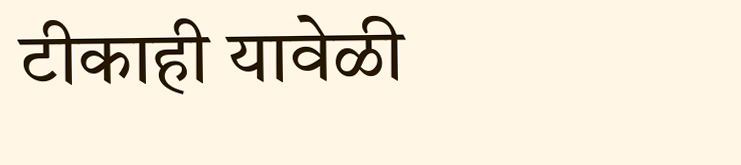टीकाही यावेळी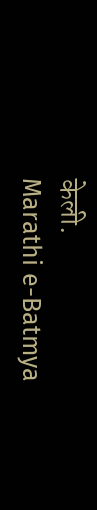केली.
Marathi e-Batmya